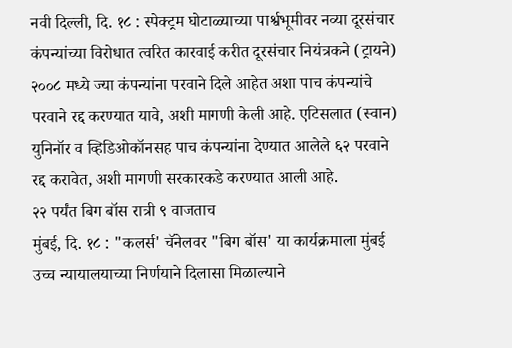नवी दिल्ली, दि. १८ : स्पेक्ट्रम घोटाळ्याच्या पार्श्वभूमीवर नव्या दूरसंचार कंपन्यांच्या विरोधात त्वरित कारवाई करीत दूरसंचार नियंत्रकने (ट्रायने) २००८ मध्ये ज्या कंपन्यांना परवाने दिले आहेत अशा पाच कंपन्यांचे परवाने रद्द करण्यात यावे, अशी मागणी केली आहे. एटिसलात (स्वान) युनिनॉर व व्हिडिओकॉनसह पाच कंपन्यांना देण्यात आलेले ६२ परवाने रद्द करावेत, अशी मागणी सरकारकडे करण्यात आली आहे.
२२ पर्यंत बिग बॉस रात्री ९ वाजताच
मुंबई, दि. १८ : "कलर्स' चॅनेलवर "बिग बॉस' या कार्यक्रमाला मुंबई उच्च न्यायालयाच्या निर्णयाने दिलासा मिळाल्याने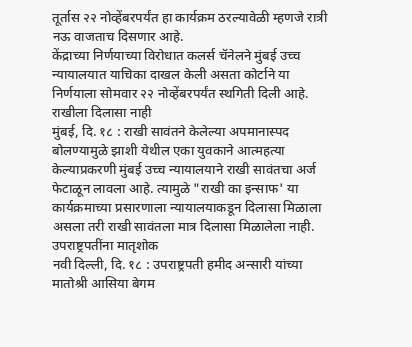तूर्तास २२ नोव्हेंबरपर्यंत हा कार्यक्रम ठरल्यावेळी म्हणजे रात्री नऊ वाजताच दिसणार आहे.
केंद्राच्या निर्णयाच्या विरोधात कलर्स चॅनेलने मुंबई उच्च न्यायालयात याचिका दाखल केली असता कोर्टाने या निर्णयाला सोमवार २२ नोव्हेंबरपर्यंत स्थगिती दिली आहे.
राखीला दिलासा नाही
मुंबई, दि. १८ : राखी सावंतने केलेल्या अपमानास्पद बोलण्यामुळे झाशी येथील एका युवकाने आत्महत्या केल्याप्रकरणी मुंबई उच्च न्यायालयाने राखी सावंतचा अर्ज फेटाळून लावला आहे. त्यामुळे "राखी का इन्साफ' या कार्यक्रमाच्या प्रसारणाला न्यायालयाकडून दिलासा मिळाला असला तरी राखी सावंतला मात्र दिलासा मिळालेला नाही.
उपराष्ट्रपतींना मातृशोक
नवी दिल्ली, दि. १८ : उपराष्ट्रपती हमीद अन्सारी यांच्या मातोश्री आसिया बेगम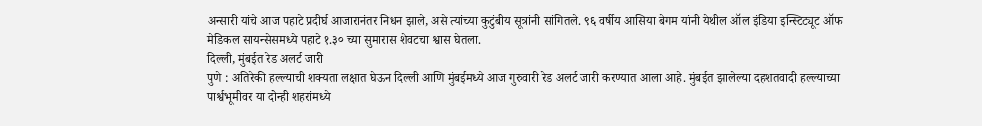अन्सारी यांचे आज पहाटे प्रदीर्घ आजारानंतर निधन झाले, असे त्यांच्या कुटुंबीय सूत्रांनी सांगितले. ९६ वर्षीय आसिया बेगम यांनी येथील ऑल इंडिया इन्स्टिट्यूट ऑफ मेडिकल सायन्सेसमध्ये पहाटे १.३० च्या सुमारास शेवटचा श्वास घेतला.
दिल्ली, मुंबईत रेड अलर्ट जारी
पुणे : अतिरेकी हल्ल्याची शक्यता लक्षात घेऊन दिल्ली आणि मुंबईमध्ये आज गुरुवारी रेड अलर्ट जारी करण्यात आला आहे. मुंबईत झालेल्या दहशतवादी हल्ल्याच्या पार्श्वभूमीवर या दोन्ही शहरांमध्ये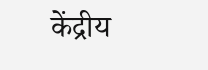केंद्रीय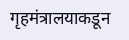गृहमंत्रालयाकडून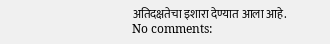अतिदक्षतेचा इशारा देण्यात आला आहे.
No comments: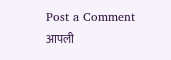Post a Comment
आपली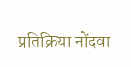प्रतिक्रिया नोंदवा